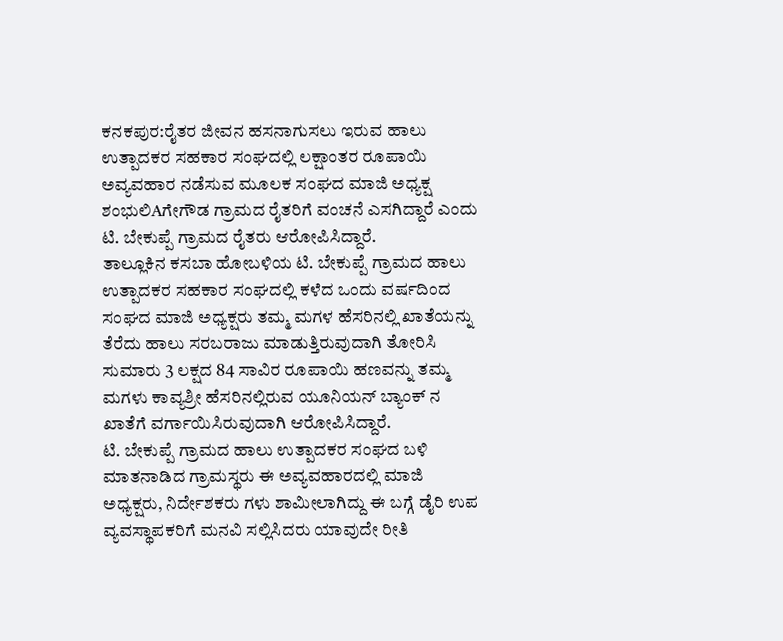ಕನಕಪುರ:ರೈತರ ಜೀವನ ಹಸನಾಗುಸಲು ಇರುವ ಹಾಲು ಉತ್ಪಾದಕರ ಸಹಕಾರ ಸಂಘದಲ್ಲಿ ಲಕ್ಷಾಂತರ ರೂಪಾಯಿ ಅವ್ಯವಹಾರ ನಡೆಸುವ ಮೂಲಕ ಸಂಘದ ಮಾಜಿ ಅಧ್ಯಕ್ಷ ಶಂಭುಲಿAಗೇಗೌಡ ಗ್ರಾಮದ ರೈತರಿಗೆ ವಂಚನೆ ಎಸಗಿದ್ದಾರೆ ಎಂದು ಟಿ. ಬೇಕುಪ್ಪೆ ಗ್ರಾಮದ ರೈತರು ಆರೋಪಿಸಿದ್ದಾರೆ.
ತಾಲ್ಲೂಕಿನ ಕಸಬಾ ಹೋಬಳಿಯ ಟಿ. ಬೇಕುಪ್ಪೆ ಗ್ರಾಮದ ಹಾಲು ಉತ್ಪಾದಕರ ಸಹಕಾರ ಸಂಘದಲ್ಲಿ ಕಳೆದ ಒಂದು ವರ್ಷದಿಂದ ಸಂಘದ ಮಾಜಿ ಅಧ್ಯಕ್ಷರು ತಮ್ಮ ಮಗಳ ಹೆಸರಿನಲ್ಲಿ ಖಾತೆಯನ್ನು ತೆರೆದು ಹಾಲು ಸರಬರಾಜು ಮಾಡುತ್ತಿರುವುದಾಗಿ ತೋರಿಸಿ ಸುಮಾರು 3 ಲಕ್ಷದ 84 ಸಾವಿರ ರೂಪಾಯಿ ಹಣವನ್ನು ತಮ್ಮ ಮಗಳು ಕಾವ್ಯಶ್ರೀ ಹೆಸರಿನಲ್ಲಿರುವ ಯೂನಿಯನ್ ಬ್ಯಾಂಕ್ ನ ಖಾತೆಗೆ ವರ್ಗಾಯಿಸಿರುವುದಾಗಿ ಆರೋಪಿಸಿದ್ದಾರೆ.
ಟಿ. ಬೇಕುಪ್ಪೆ ಗ್ರಾಮದ ಹಾಲು ಉತ್ಪಾದಕರ ಸಂಘದ ಬಳಿ ಮಾತನಾಡಿದ ಗ್ರಾಮಸ್ಥರು ಈ ಅವ್ಯವಹಾರದಲ್ಲಿ ಮಾಜಿ ಅಧ್ಯಕ್ಷರು, ನಿರ್ದೇಶಕರು ಗಳು ಶಾಮೀಲಾಗಿದ್ದು ಈ ಬಗ್ಗೆ ಡೈರಿ ಉಪ ವ್ಯವಸ್ಥಾಪಕರಿಗೆ ಮನವಿ ಸಲ್ಲಿಸಿದರು ಯಾವುದೇ ರೀತಿ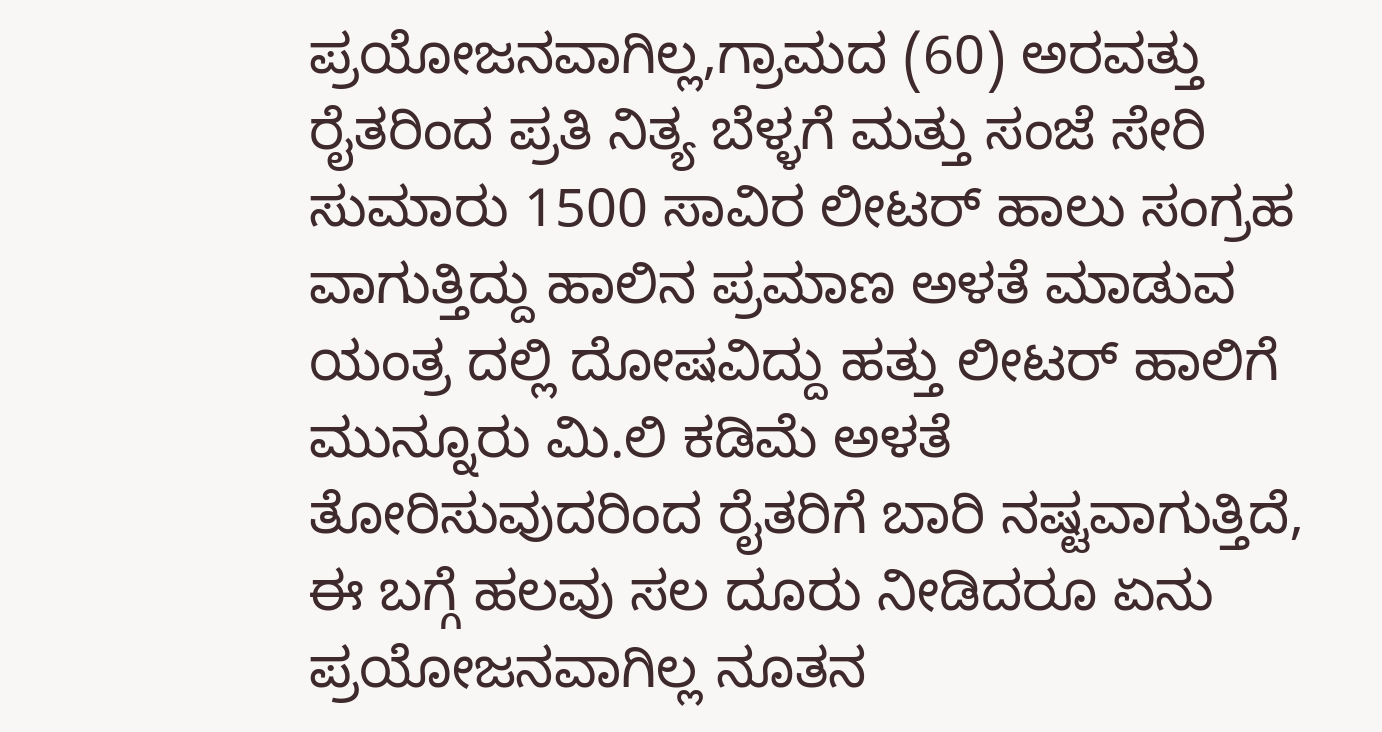ಪ್ರಯೋಜನವಾಗಿಲ್ಲ,ಗ್ರಾಮದ (60) ಅರವತ್ತು ರೈತರಿಂದ ಪ್ರತಿ ನಿತ್ಯ ಬೆಳ್ಳಗೆ ಮತ್ತು ಸಂಜೆ ಸೇರಿ ಸುಮಾರು 1500 ಸಾವಿರ ಲೀಟರ್ ಹಾಲು ಸಂಗ್ರಹ ವಾಗುತ್ತಿದ್ದು ಹಾಲಿನ ಪ್ರಮಾಣ ಅಳತೆ ಮಾಡುವ ಯಂತ್ರ ದಲ್ಲಿ ದೋಷವಿದ್ದು ಹತ್ತು ಲೀಟರ್ ಹಾಲಿಗೆ ಮುನ್ನೂರು ಮಿ.ಲಿ ಕಡಿಮೆ ಅಳತೆ ತೋರಿಸುವುದರಿಂದ ರೈತರಿಗೆ ಬಾರಿ ನಷ್ಟವಾಗುತ್ತಿದೆ, ಈ ಬಗ್ಗೆ ಹಲವು ಸಲ ದೂರು ನೀಡಿದರೂ ಏನು ಪ್ರಯೋಜನವಾಗಿಲ್ಲ ನೂತನ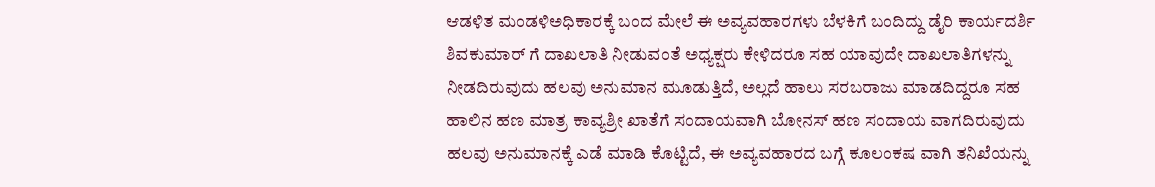ಆಡಳಿತ ಮಂಡಳಿಅಧಿಕಾರಕ್ಕೆ ಬಂದ ಮೇಲೆ ಈ ಅವ್ಯವಹಾರಗಳು ಬೆಳಕಿಗೆ ಬಂದಿದ್ದು ಡೈರಿ ಕಾರ್ಯದರ್ಶಿ ಶಿವಕುಮಾರ್ ಗೆ ದಾಖಲಾತಿ ನೀಡುವಂತೆ ಅಧ್ಯಕ್ಷರು ಕೇಳಿದರೂ ಸಹ ಯಾವುದೇ ದಾಖಲಾತಿಗಳನ್ನು ನೀಡದಿರುವುದು ಹಲವು ಅನುಮಾನ ಮೂಡುತ್ತಿದೆ, ಅಲ್ಲದೆ ಹಾಲು ಸರಬರಾಜು ಮಾಡದಿದ್ದರೂ ಸಹ ಹಾಲಿನ ಹಣ ಮಾತ್ರ ಕಾವ್ಯಶ್ರೀ ಖಾತೆಗೆ ಸಂದಾಯವಾಗಿ ಬೋನಸ್ ಹಣ ಸಂದಾಯ ವಾಗದಿರುವುದು ಹಲವು ಅನುಮಾನಕ್ಕೆ ಎಡೆ ಮಾಡಿ ಕೊಟ್ಟಿದೆ, ಈ ಅವ್ಯವಹಾರದ ಬಗ್ಗೆ ಕೂಲಂಕಷ ವಾಗಿ ತನಿಖೆಯನ್ನು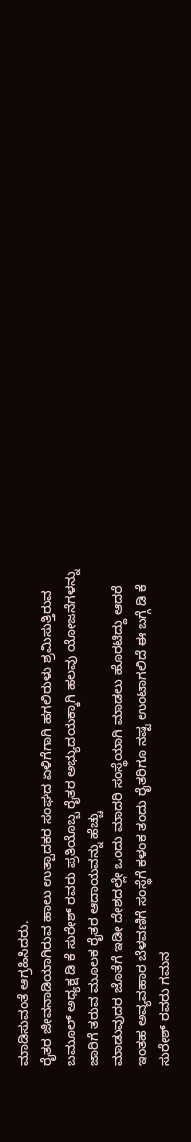ಮಾಡಿಸುವಂತೆ ಆಗ್ರಹಿಸಿದರು.
ರೈತರ ಜೀವನಾಡಿಯಾಗಿರುವ ಹಾಲು ಉತ್ಪಾದಕರ ಸಂಘದ ಏಳಿಗೆಗಾಗಿ ಹಗಲಿರುಳು ಶ್ರಮಿಸುತ್ತಿರುವ ಬಮೂಲ್ ಅಧ್ಯಕ್ಷ ಡಿ ಕೆ ಸುರೇಶ್ ರವರು ಪ್ರತಿಯೊಬ್ಬ ರೈತರ ಅಭ್ಯುದಯಕ್ಕಾಗಿ ಹಲವು ಯೋಜನೆಗಳನ್ನು ಜಾರಿಗೆ ತರುವ ಮೂಲಕ ರೈತರ ಆದಾಯವನ್ನು ಹೆಚ್ಚು
ಮಾಡುವುದರ ಜೊತೆಗೆ ಇಡೀ ದೇಶದಲ್ಲೇ ಒಂದು ಮಾದರಿ ಸಂಸ್ಥೆಯಾಗಿ ಮಾಡಲು ಹೊರಟಿದ್ದು ಆದರೆ ಇಂತಹ ಅವ್ಯವಹಾರ ಬೆಳವಣಿಗೆ ಸಂಸ್ಥೆಗೆ ಕಳಂಕ ತಂದು ರೈತರಿಗೂ ನಷ್ಟ ಉಂಟಾಗಲಿದೆ ಈ ಬಗ್ಗೆ ಡಿ ಕೆ ಸುರೇಶ್ ರವರು ಗಮನ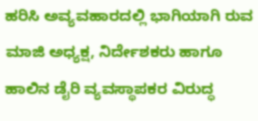ಹರಿಸಿ ಅವ್ಯವಹಾರದಲ್ಲಿ ಭಾಗಿಯಾಗಿ ರುವ ಮಾಜಿ ಅಧ್ಯಕ್ಷ, ನಿರ್ದೇಶಕರು ಹಾಗೂ ಹಾಲಿನ ಡೈರಿ ವ್ಯವಸ್ಥಾಪಕರ ವಿರುದ್ಧ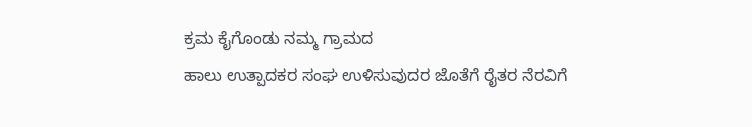ಕ್ರಮ ಕೈಗೊಂಡು ನಮ್ಮ ಗ್ರಾಮದ
ಹಾಲು ಉತ್ಪಾದಕರ ಸಂಘ ಉಳಿಸುವುದರ ಜೊತೆಗೆ ರೈತರ ನೆರವಿಗೆ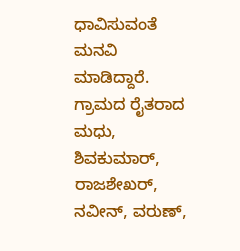ಧಾವಿಸುವಂತೆ ಮನವಿ ಮಾಡಿದ್ದಾರೆ.
ಗ್ರಾಮದ ರೈತರಾದ ಮಧು, ಶಿವಕುಮಾರ್, ರಾಜಶೇಖರ್, ನವೀನ್, ವರುಣ್,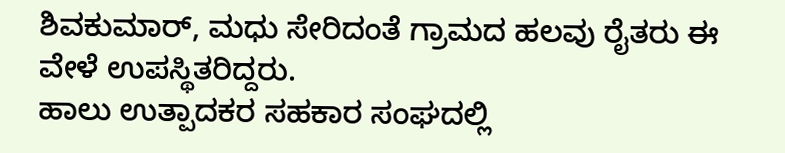ಶಿವಕುಮಾರ್, ಮಧು ಸೇರಿದಂತೆ ಗ್ರಾಮದ ಹಲವು ರೈತರು ಈ ವೇಳೆ ಉಪಸ್ಥಿತರಿದ್ದರು.
ಹಾಲು ಉತ್ಪಾದಕರ ಸಹಕಾರ ಸಂಘದಲ್ಲಿ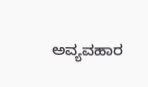ಅವ್ಯವಹಾರ